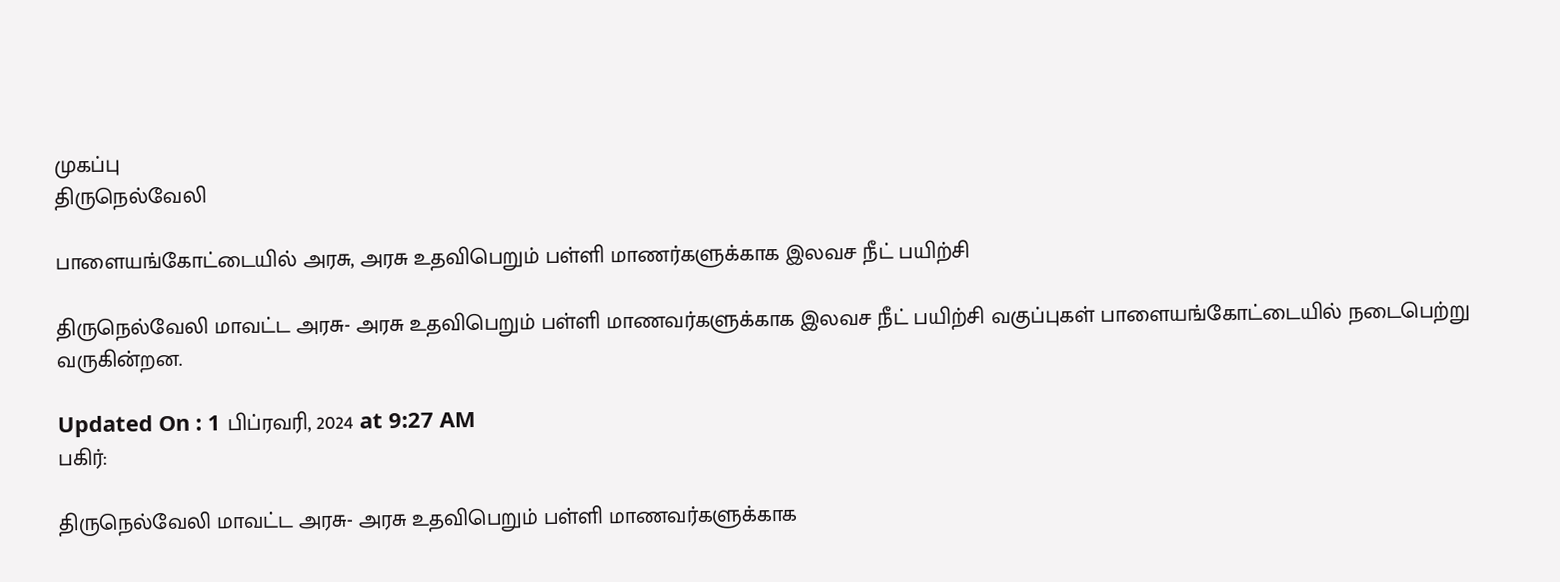முகப்பு
திருநெல்வேலி

பாளையங்கோட்டையில் அரசு, அரசு உதவிபெறும் பள்ளி மாணர்களுக்காக இலவச நீட் பயிற்சி

திருநெல்வேலி மாவட்ட அரசு- அரசு உதவிபெறும் பள்ளி மாணவர்களுக்காக இலவச நீட் பயிற்சி வகுப்புகள் பாளையங்கோட்டையில் நடைபெற்று வருகின்றன.

Updated On : 1 பிப்ரவரி, 2024 at 9:27 AM
பகிர்:

திருநெல்வேலி மாவட்ட அரசு- அரசு உதவிபெறும் பள்ளி மாணவர்களுக்காக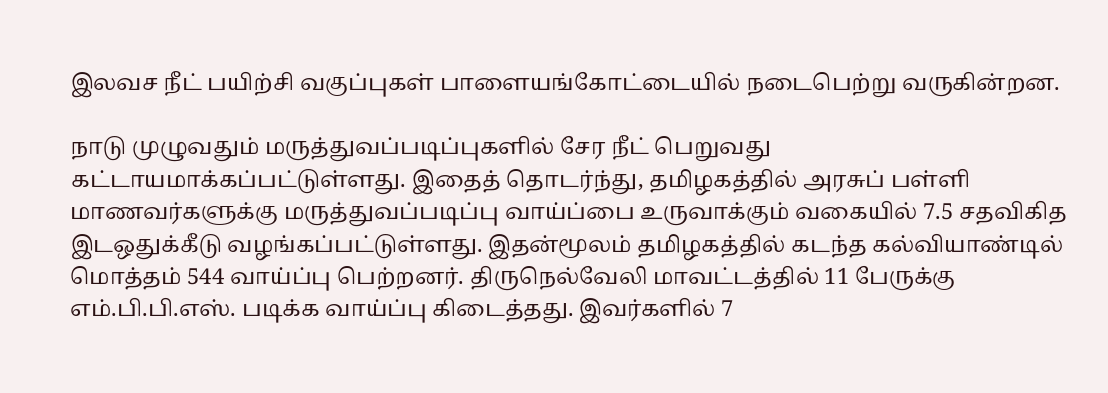இலவச நீட் பயிற்சி வகுப்புகள் பாளையங்கோட்டையில் நடைபெற்று வருகின்றன.

நாடு முழுவதும் மருத்துவப்படிப்புகளில் சேர நீட் பெறுவது கட்டாயமாக்கப்பட்டுள்ளது. இதைத் தொடர்ந்து, தமிழகத்தில் அரசுப் பள்ளி மாணவர்களுக்கு மருத்துவப்படிப்பு வாய்ப்பை உருவாக்கும் வகையில் 7.5 சதவிகித இடஒதுக்கீடு வழங்கப்பட்டுள்ளது. இதன்மூலம் தமிழகத்தில் கடந்த கல்வியாண்டில் மொத்தம் 544 வாய்ப்பு பெற்றனர். திருநெல்வேலி மாவட்டத்தில் 11 பேருக்கு எம்.பி.பி.எஸ். படிக்க வாய்ப்பு கிடைத்தது. இவர்களில் 7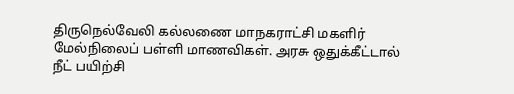திருநெல்வேலி கல்லணை மாநகராட்சி மகளிர் மேல்நிலைப் பள்ளி மாணவிகள். அரசு ஒதுக்கீட்டால் நீட் பயிற்சி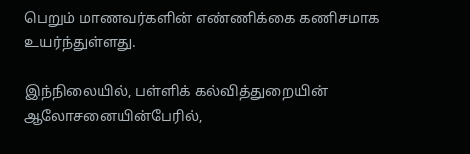பெறும் மாணவர்களின் எண்ணிக்கை கணிசமாக உயர்ந்துள்ளது.

இந்நிலையில், பள்ளிக் கல்வித்துறையின் ஆலோசனையின்பேரில்,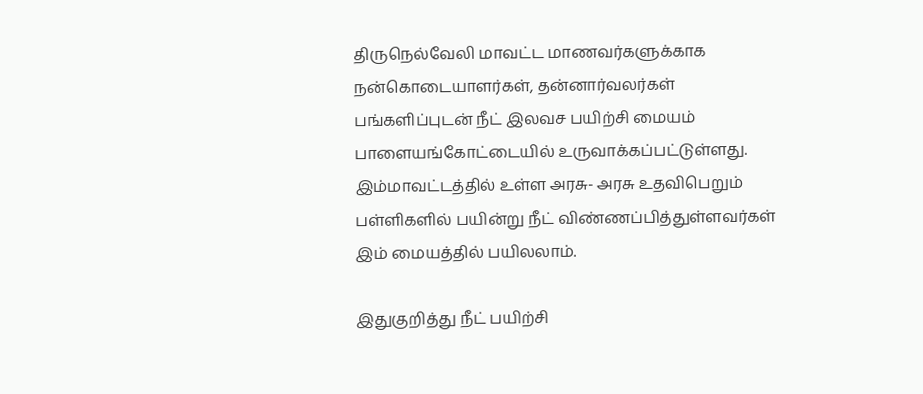திருநெல்வேலி மாவட்ட மாணவர்களுக்காக நன்கொடையாளர்கள், தன்னார்வலர்கள் பங்களிப்புடன் நீட் இலவச பயிற்சி மையம் பாளையங்கோட்டையில் உருவாக்கப்பட்டுள்ளது. இம்மாவட்டத்தில் உள்ள அரசு- அரசு உதவிபெறும் பள்ளிகளில் பயின்று நீட் விண்ணப்பித்துள்ளவர்கள் இம் மையத்தில் பயிலலாம்.

இதுகுறித்து நீட் பயிற்சி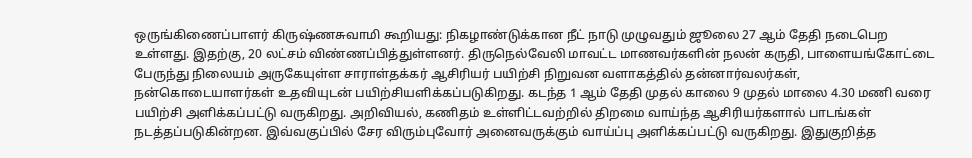ஒருங்கிணைப்பாளர் கிருஷ்ணசுவாமி கூறியது: நிகழாண்டுக்கான நீட் நாடு முழுவதும் ஜூலை 27 ஆம் தேதி நடைபெற உள்ளது. இதற்கு, 20 லட்சம் விண்ணப்பித்துள்ளனர். திருநெல்வேலி மாவட்ட மாணவர்களின் நலன் கருதி, பாளையங்கோட்டை பேருந்து நிலையம் அருகேயுள்ள சாராள்தக்கர் ஆசிரியர் பயிற்சி நிறுவன வளாகத்தில் தன்னார்வலர்கள், நன்கொடையாளர்கள் உதவியுடன் பயிற்சியளிக்கப்படுகிறது. கடந்த 1 ஆம் தேதி முதல் காலை 9 முதல் மாலை 4.30 மணி வரை பயிற்சி அளிக்கப்பட்டு வருகிறது. அறிவியல், கணிதம் உள்ளிட்டவற்றில் திறமை வாய்ந்த ஆசிரியர்களால் பாடங்கள் நடத்தப்படுகின்றன. இவ்வகுப்பில் சேர விரும்புவோர் அனைவருக்கும் வாய்ப்பு அளிக்கப்பட்டு வருகிறது. இதுகுறித்த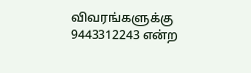விவரங்களுக்கு 9443312243 என்ற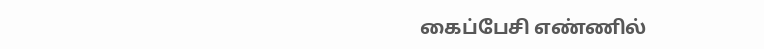கைப்பேசி எண்ணில்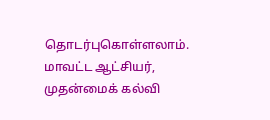தொடர்புகொள்ளலாம். மாவட்ட ஆட்சியர், முதன்மைக் கல்வி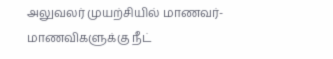அலுவலர் முயற்சியில் மாணவர்-மாணவிகளுக்கு நீட்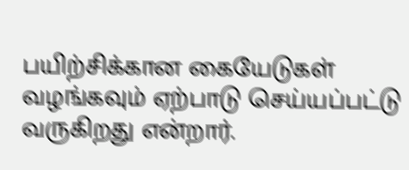பயிற்சிக்கான கையேடுகள் வழங்கவும் ஏற்பாடு செய்யப்பட்டு வருகிறது என்றார்.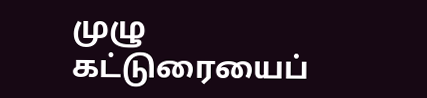முழு கட்டுரையைப்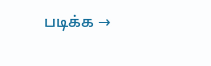படிக்க →